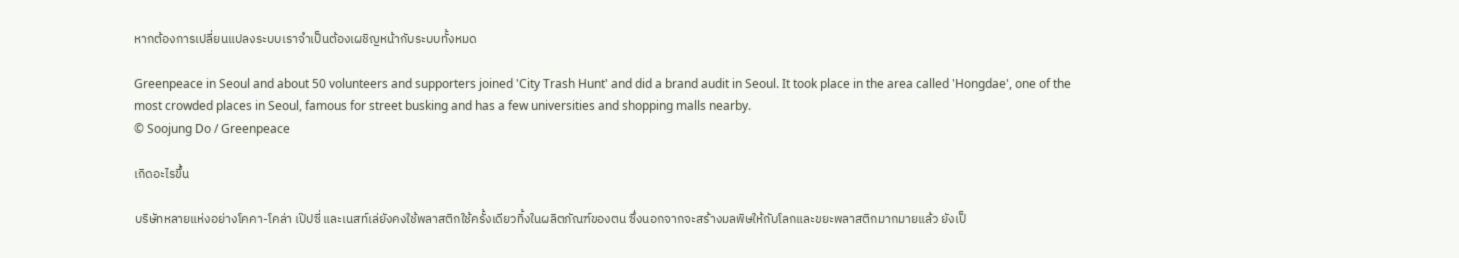หากต้องการเปลี่ยนแปลงระบบเราจำเป็นต้องเผชิญหน้ากับระบบทั้งหมด

Greenpeace in Seoul and about 50 volunteers and supporters joined 'City Trash Hunt' and did a brand audit in Seoul. It took place in the area called 'Hongdae', one of the most crowded places in Seoul, famous for street busking and has a few universities and shopping malls nearby.
© Soojung Do / Greenpeace

เกิดอะไรขึ้น

บริษัทหลายแห่งอย่างโคคา-โคล่า เป๊ปซี่ และเนสท์เล่ยังคงใช้พลาสติกใช้ครั้งเดียวทิ้งในผลิตภัณฑ์ของตน ซึ่งนอกจากจะสร้างมลพิษให้กับโลกและขยะพลาสติกมากมายแล้ว ยังเป็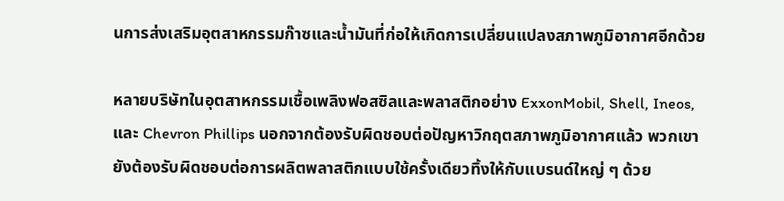นการส่งเสริมอุตสาหกรรมก๊าซและน้ำมันที่ก่อให้เกิดการเปลี่ยนแปลงสภาพภูมิอากาศอีกด้วย

หลายบริษัทในอุตสาหกรรมเชื้อเพลิงฟอสซิลและพลาสติกอย่าง ExxonMobil, Shell, Ineos, และ Chevron Phillips นอกจากต้องรับผิดชอบต่อปัญหาวิกฤตสภาพภูมิอากาศแล้ว พวกเขายังต้องรับผิดชอบต่อการผลิตพลาสติกแบบใช้ครั้งเดียวทิ้งให้กับแบรนด์ใหญ่ ๆ ด้วย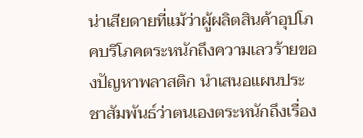น่าเสียดายที่แม้ว่าผู้ผลิตสินค้าอุปโภคบริโภคตระหนักถึงความเลวร้ายของปัญหาพลาสติก นำเสนอแผนประชาสัมพันธ์ว่าตนเองตระหนักถึงเรื่อง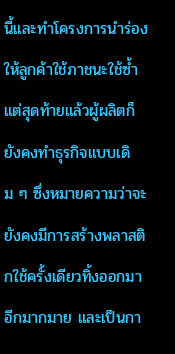นี้และทำโครงการนำร่องให้ลูกค้าใช้ภาชนะใช้ซ้ำ แต่สุดท้ายแล้วผู้ผลิตก็ยังคงทำธุรกิจแบบเดิม ๆ ซึ่งหมายความว่าจะยังคงมีการสร้างพลาสติกใช้ครั้งเดียวทิ้งออกมาอีกมากมาย และเป็นกา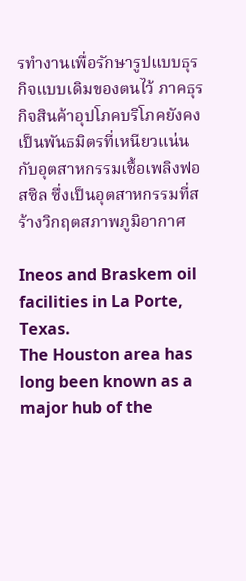รทำงานเพื่อรักษารูปแบบธุรกิจแบบเดิมของตนไว้ ภาคธุรกิจสินค้าอุปโภคบริโภคยังคงเป็นพันธมิตรที่เหนียวแน่นกับอุตสาหกรรมเชื้อเพลิงฟอสซิล ซึ่งเป็นอุตสาหกรรมที่สร้างวิกฤตสภาพภูมิอากาศ

Ineos and Braskem oil facilities in La Porte, Texas.
The Houston area has long been known as a major hub of the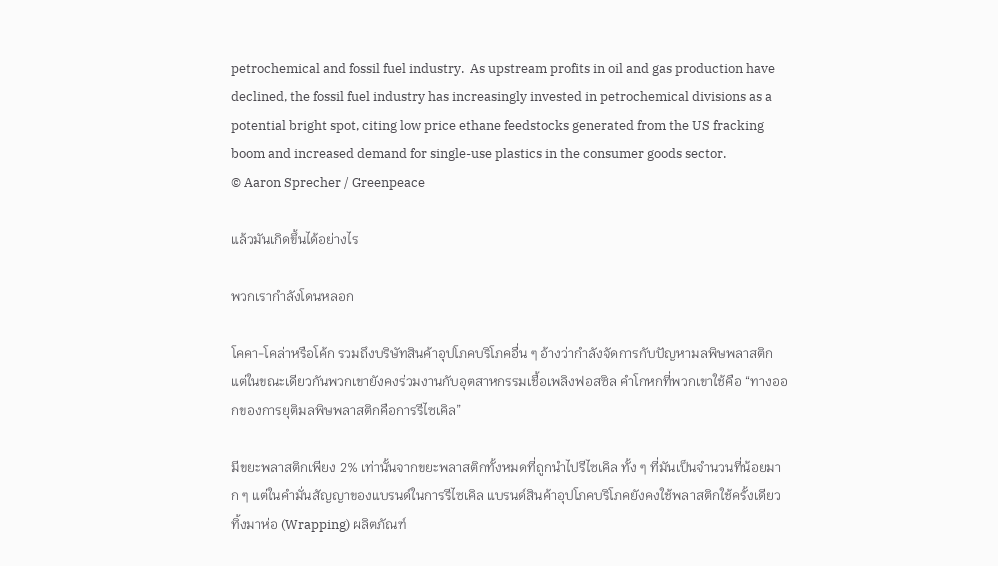petrochemical and fossil fuel industry.  As upstream profits in oil and gas production have declined, the fossil fuel industry has increasingly invested in petrochemical divisions as a potential bright spot, citing low price ethane feedstocks generated from the US fracking boom and increased demand for single-use plastics in the consumer goods sector.
© Aaron Sprecher / Greenpeace

แล้วมันเกิดขึ้นได้อย่างไร

พวกเรากำลังโดนหลอก

โคคา-โคล่าหรือโค้ก รวมถึงบริษัทสินค้าอุปโภคบริโภคอื่น ๆ อ้างว่ากำลังจัดการกับปัญหามลพิษพลาสติก แต่ในขณะเดียวกันพวกเขายังคงร่วมงานกับอุตสาหกรรมเชื้อเพลิงฟอสซิล คำโกหกที่พวกเขาใช้คือ “ทางออกของการยุติมลพิษพลาสติกคือการรีไซเคิล”

มีขยะพลาสติกเพียง 2% เท่านั้นจากขยะพลาสติกทั้งหมดที่ถูกนำไปรีไซเคิล ทั้ง ๆ ที่มันเป็นจำนวนที่น้อยมาก ๆ แต่ในคำมั่นสัญญาของแบรนด์ในการรีไซเคิล แบรนด์สินค้าอุปโภคบริโภคยังคงใช้พลาสติกใช้ครั้งเดียวทิ้งมาห่อ (Wrapping) ผลิตภัณฑ์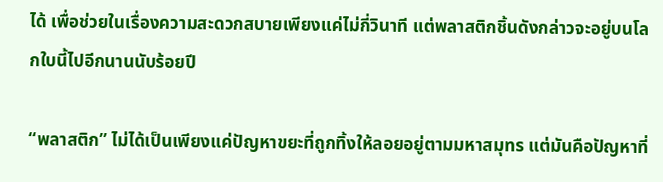ได้ เพื่อช่วยในเรื่องความสะดวกสบายเพียงแค่ไม่กี่วินาที แต่พลาสติกชิ้นดังกล่าวจะอยู่บนโลกใบนี้ไปอีกนานนับร้อยปี

“พลาสติก” ไม่ได้เป็นเพียงแค่ปัญหาขยะที่ถูกทิ้งให้ลอยอยู่ตามมหาสมุทร แต่มันคือปัญหาที่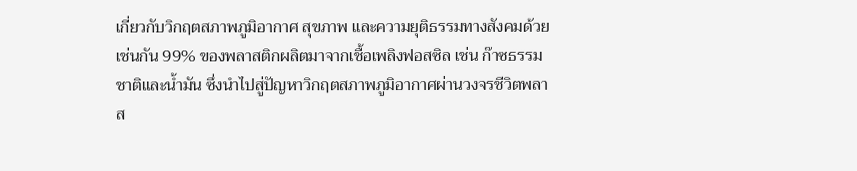เกี่ยวกับวิกฤตสภาพภูมิอากาศ สุขภาพ และความยุติธรรมทางสังคมด้วยเช่นกัน 99% ของพลาสติกผลิตมาจากเชื้อเพลิงฟอสซิล เช่น ก๊าซธรรมชาติและน้ำมัน ซึ่งนำไปสู่ปัญหาวิกฤตสภาพภูมิอากาศผ่านวงจรชีวิตพลาส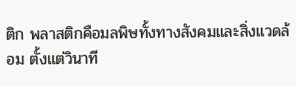ติก พลาสติกคือมลพิษทั้งทางสังคมและสิ่งแวดล้อม ตั้งแต่วินาที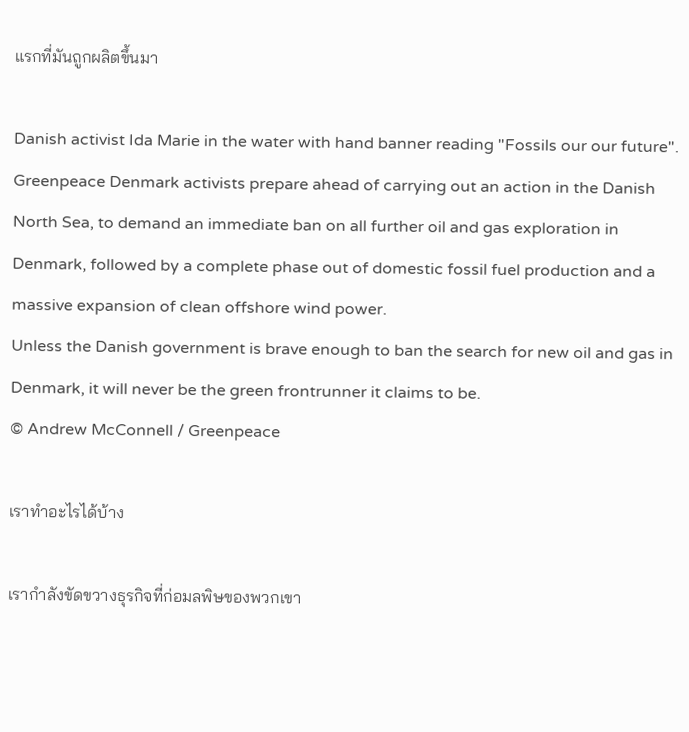แรกที่มันถูกผลิตขึ้นมา

Danish activist Ida Marie in the water with hand banner reading "Fossils our our future".
Greenpeace Denmark activists prepare ahead of carrying out an action in the Danish North Sea, to demand an immediate ban on all further oil and gas exploration in Denmark, followed by a complete phase out of domestic fossil fuel production and a massive expansion of clean offshore wind power.
Unless the Danish government is brave enough to ban the search for new oil and gas in Denmark, it will never be the green frontrunner it claims to be.
© Andrew McConnell / Greenpeace

เราทำอะไรได้บ้าง

เรากำลังขัดขวางธุรกิจที่ก่อมลพิษของพวกเขา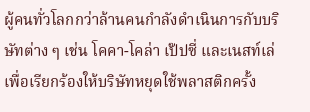ผู้คนทั่วโลกกว่าล้านคนกำลังดำเนินการกับบริษัทต่าง ๆ เช่น โคคา-โคล่า เป๊ปซี่ และเนสท์เล่ เพื่อเรียกร้องให้บริษัทหยุดใช้พลาสติกครั้ง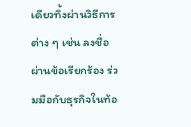เดียวทิ้งผ่านวิธีการต่าง ๆ เช่น ลงชื่อผ่านข้อเรียกร้อง ร่วมมือกับธุรกิจในท้อ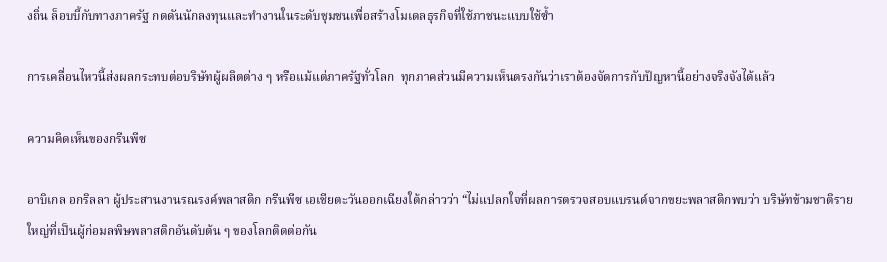งถิ่น ล็อบบี้กับทางภาครัฐ กดดันนักลงทุนและทำงานในระดับชุมชนเพื่อสร้างโมเดลธุรกิจที่ใช้ภาชนะแบบใช้ซ้ำ

การเคลื่อนไหวนี้ส่งผลกระทบต่อบริษัทผู้ผลิตต่าง ๆ หรือแม้แต่ภาครัฐทั่วโลก  ทุกภาคส่วนมีความเห็นตรงกันว่าเราต้องจัดการกับปัญหานี้อย่างจริงจังได้แล้ว

ความคิดเห็นของกรีนพีซ

อาบิเกล อกริลลา ผู้ประสานงานรณรงค์พลาสติก กรีนพีซ เอเชียตะวันออกเฉียงใต้กล่าวว่า “ไม่แปลกใจที่ผลการตรวจสอบแบรนด์จากขยะพลาสติกพบว่า บริษัทข้ามชาติรายใหญ่ที่เป็นผู้ก่อมลพิษพลาสติกอันดับต้น ๆ ของโลกติดต่อกัน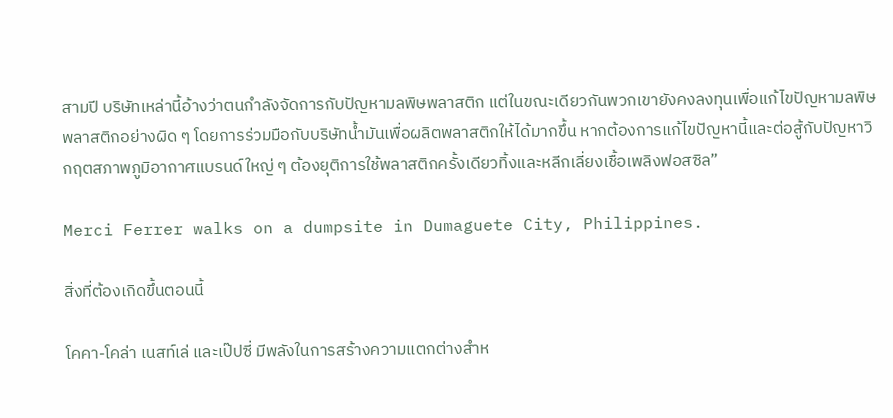สามปี บริษัทเหล่านี้อ้างว่าตนกำลังจัดการกับปัญหามลพิษพลาสติก แต่ในขณะเดียวกันพวกเขายังคงลงทุนเพื่อแก้ไขปัญหามลพิษพลาสติกอย่างผิด ๆ โดยการร่วมมือกับบริษัทน้ำมันเพื่อผลิตพลาสติกให้ได้มากขึ้น หากต้องการแก้ไขปัญหานี้และต่อสู้กับปัญหาวิกฤตสภาพภูมิอากาศแบรนด์ใหญ่ ๆ ต้องยุติการใช้พลาสติกครั้งเดียวทิ้งและหลีกเลี่ยงเชื้อเพลิงฟอสซิล”

Merci Ferrer walks on a dumpsite in Dumaguete City, Philippines.

สิ่งที่ต้องเกิดขึ้นตอนนี้

โคคา-โคล่า เนสท์เล่ และเป๊ปซี่ มีพลังในการสร้างความแตกต่างสำห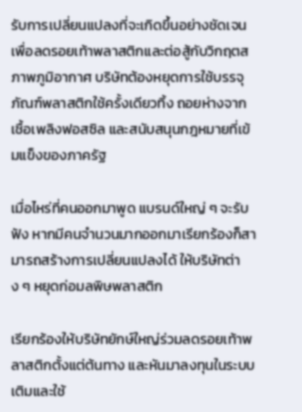รับการเปลี่ยนแปลงที่จะเกิดขึ้นอย่างชัดเจน เพื่อลดรอยเท้าพลาสติกและต่อสู้กับวิกฤตสภาพภูมิอากาศ บริษัทต้องหยุดการใช้บรรจุภัณฑ์พลาสติกใช้ครั้งเดียวทิ้ง ถอยห่างจากเชื้อเพลิงฟอสซิล และสนับสนุนกฎหมายที่เข้มแข็งของภาครัฐ

เมื่อไหร่ที่คนออกมาพูด แบรนด์ใหญ่ ๆ จะรับฟัง หากมีคนจำนวนมากออกมาเรียกร้องก็สามารถสร้างการเปลี่ยนแปลงได้ ให้บริษัทต่าง ๆ หยุดก่อมลพิษพลาสติก

เรียกร้องให้บริษัทยักษ์ใหญ่ร่วมลดรอยเท้าพลาสติกตั้งแต่ต้นทาง และหันมาลงทุนในระบบเติมและใช้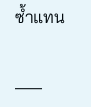ซ้ำแทน

___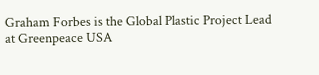Graham Forbes is the Global Plastic Project Lead at Greenpeace USA